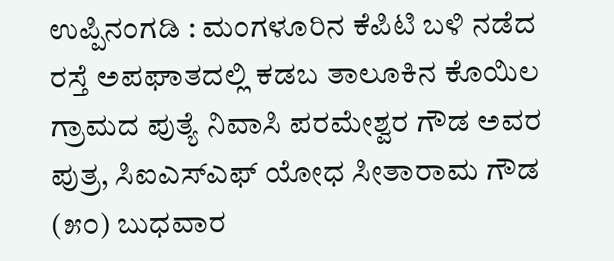ಉಪ್ಪಿನಂಗಡಿ : ಮಂಗಳೂರಿನ ಕೆಪಿಟಿ ಬಳಿ ನಡೆದ ರಸ್ತೆ ಅಪಘಾತದಲ್ಲಿ ಕಡಬ ತಾಲೂಕಿನ ಕೊಯಿಲ ಗ್ರಾಮದ ಪುತ್ಯೆ ನಿವಾಸಿ ಪರಮೇಶ್ವರ ಗೌಡ ಅವರ ಪುತ್ರ, ಸಿಐಎಸ್‌ಎಫ್ ಯೋಧ ಸೀತಾರಾಮ ಗೌಡ (೫೦) ಬುಧವಾರ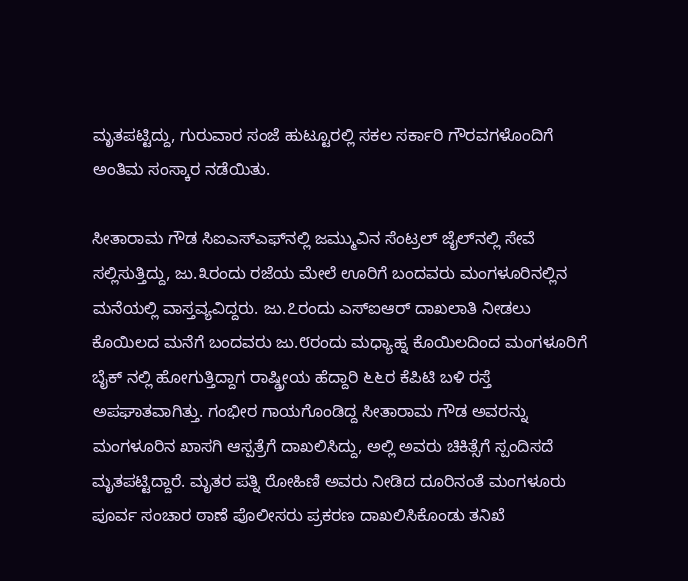ಮೃತಪಟ್ಟಿದ್ದು, ಗುರುವಾರ ಸಂಜೆ ಹುಟ್ಟೂರಲ್ಲಿ ಸಕಲ ಸರ್ಕಾರಿ ಗೌರವಗಳೊಂದಿಗೆ ಅಂತಿಮ ಸಂಸ್ಕಾರ ನಡೆಯಿತು.

ಸೀತಾರಾಮ ಗೌಡ ಸಿಐಎಸ್‌ಎಫ್‌ನಲ್ಲಿ ಜಮ್ಮುವಿನ ಸೆಂಟ್ರಲ್ ಜೈಲ್‌ನಲ್ಲಿ ಸೇವೆ ಸಲ್ಲಿಸುತ್ತಿದ್ದು, ಜು.೩ರಂದು ರಜೆಯ ಮೇಲೆ ಊರಿಗೆ ಬಂದವರು ಮಂಗಳೂರಿನಲ್ಲಿನ ಮನೆಯಲ್ಲಿ ವಾಸ್ತವ್ಯವಿದ್ದರು. ಜು.೭ರಂದು ಎಸ್‌ಐಆರ್ ದಾಖಲಾತಿ ನೀಡಲು ಕೊಯಿಲದ ಮನೆಗೆ ಬಂದವರು ಜು.೮ರಂದು ಮಧ್ಯಾಹ್ನ ಕೊಯಿಲದಿಂದ ಮಂಗಳೂರಿಗೆ ಬೈಕ್ ನಲ್ಲಿ ಹೋಗುತ್ತಿದ್ದಾಗ ರಾಷ್ಡ್ರೀಯ ಹೆದ್ದಾರಿ ೬೬ರ ಕೆಪಿಟಿ ಬಳಿ ರಸ್ತೆ ಅಪಘಾತವಾಗಿತ್ತು. ಗಂಭೀರ ಗಾಯಗೊಂಡಿದ್ದ ಸೀತಾರಾಮ ಗೌಡ ಅವರನ್ನು ಮಂಗಳೂರಿನ ಖಾಸಗಿ ಆಸ್ಪತ್ರೆಗೆ ದಾಖಲಿಸಿದ್ದು, ಅಲ್ಲಿ ಅವರು ಚಿಕಿತ್ಸೆಗೆ ಸ್ಪಂದಿಸದೆ ಮೃತಪಟ್ಟಿದ್ದಾರೆ. ಮೃತರ ಪತ್ನಿ ರೋಹಿಣಿ ಅವರು ನೀಡಿದ ದೂರಿನಂತೆ ಮಂಗಳೂರು ಪೂರ್ವ ಸಂಚಾರ ಠಾಣೆ ಪೊಲೀಸರು ಪ್ರಕರಣ ದಾಖಲಿಸಿಕೊಂಡು ತನಿಖೆ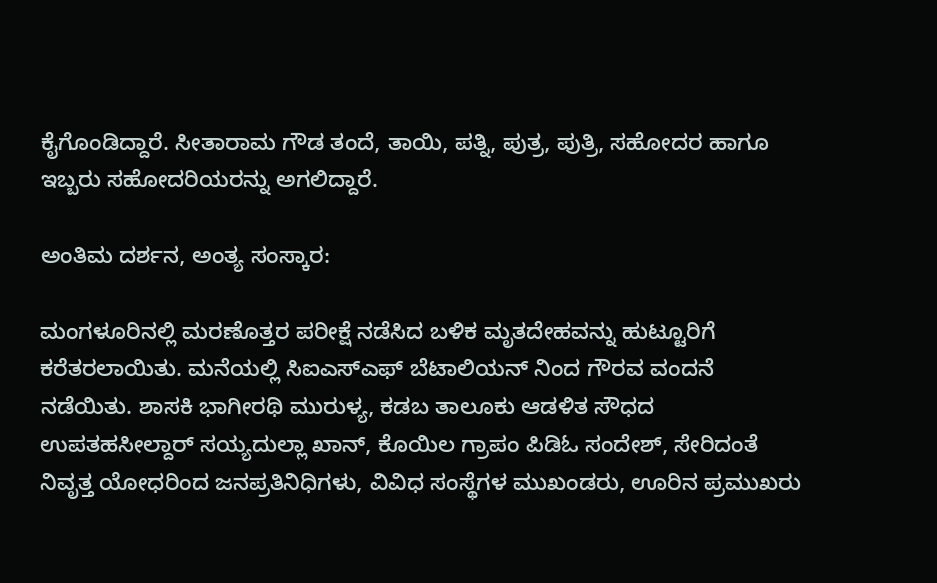ಕೈಗೊಂಡಿದ್ದಾರೆ. ಸೀತಾರಾಮ ಗೌಡ ತಂದೆ, ತಾಯಿ, ಪತ್ನಿ, ಪುತ್ರ, ಪುತ್ರಿ, ಸಹೋದರ ಹಾಗೂ ಇಬ್ಬರು ಸಹೋದರಿಯರನ್ನು ಅಗಲಿದ್ದಾರೆ.

ಅಂತಿಮ ದರ್ಶನ, ಅಂತ್ಯ ಸಂಸ್ಕಾರ:

ಮಂಗಳೂರಿನಲ್ಲಿ ಮರಣೊತ್ತರ ಪರೀಕ್ಷೆ ನಡೆಸಿದ ಬಳಿಕ ಮೃತದೇಹವನ್ನು ಹುಟ್ಟೂರಿಗೆ ಕರೆತರಲಾಯಿತು. ಮನೆಯಲ್ಲಿ ಸಿಐಎಸ್‌ಎಫ್ ಬೆಟಾಲಿಯನ್ ನಿಂದ ಗೌರವ ವಂದನೆ ನಡೆಯಿತು. ಶಾಸಕಿ ಭಾಗೀರಥಿ ಮುರುಳ್ಯ, ಕಡಬ ತಾಲೂಕು ಆಡಳಿತ ಸೌಧದ ಉಪತಹಸೀಲ್ದಾರ್‌ ಸಯ್ಯದುಲ್ಲಾ ಖಾನ್, ಕೊಯಿಲ ಗ್ರಾಪಂ ಪಿಡಿಓ ಸಂದೇಶ್, ಸೇರಿದಂತೆ ನಿವೃತ್ತ ಯೋಧರಿಂದ ಜನಪ್ರತಿನಿಧಿಗಳು, ವಿವಿಧ ಸಂಸ್ಥೆಗಳ ಮುಖಂಡರು, ಊರಿನ ಪ್ರಮುಖರು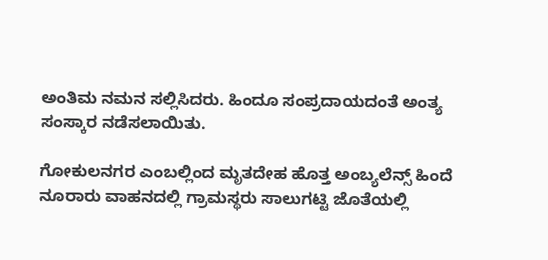ಅಂತಿಮ ನಮನ ಸಲ್ಲಿಸಿದರು. ಹಿಂದೂ ಸಂಪ್ರದಾಯದಂತೆ ಅಂತ್ಯ ಸಂಸ್ಕಾರ ನಡೆಸಲಾಯಿತು.

ಗೋಕುಲನಗರ ಎಂಬಲ್ಲಿಂದ ಮೃತದೇಹ ಹೊತ್ತ ಅಂಬ್ಯಲೆನ್ಸ್ ಹಿಂದೆ ನೂರಾರು ವಾಹನದಲ್ಲಿ ಗ್ರಾಮಸ್ಥರು ಸಾಲುಗಟ್ಟಿ ಜೊತೆಯಲ್ಲಿ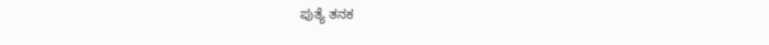ಪುತ್ಯೆ ತನಕ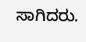ಸಾಗಿದರು.